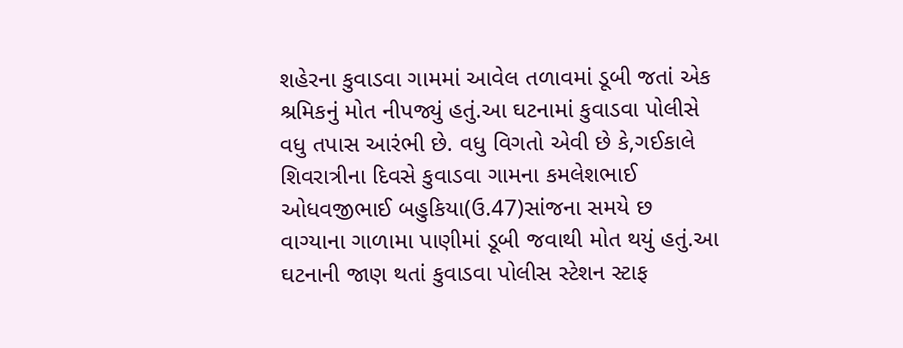શહેરના કુવાડવા ગામમાં આવેલ તળાવમાં ડૂબી જતાં એક શ્રમિકનું મોત નીપજ્યું હતું.આ ઘટનામાં કુવાડવા પોલીસે વધુ તપાસ આરંભી છે. વધુ વિગતો એવી છે કે,ગઈકાલે શિવરાત્રીના દિવસે કુવાડવા ગામના કમલેશભાઈ ઓધવજીભાઈ બહુકિયા(ઉ.47)સાંજના સમયે છ વાગ્યાના ગાળામા પાણીમાં ડૂબી જવાથી મોત થયું હતું.આ ઘટનાની જાણ થતાં કુવાડવા પોલીસ સ્ટેશન સ્ટાફ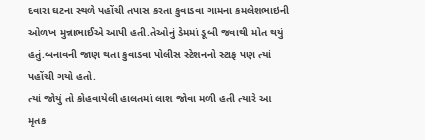દવારા ઘટના સ્થળે પહોંચી તપાસ કરતા કુવાડવા ગામના કમલેશભાઇની ઓળખ મુન્નાભાઈએ આપી હતી.તેઓનું ડેમમાં ડૂબી જવાથી મોત થયું હતું.બનાવની જાણ થતા કુવાડવા પોલીસ સ્ટેશનનો સ્ટાફ પણ ત્યાં પહોંચી ગયો હતો.
ત્યાં જોયું તો કોહવાયેલી હાલતમાં લાશ જોવા મળી હતી ત્યારે આ મૃતક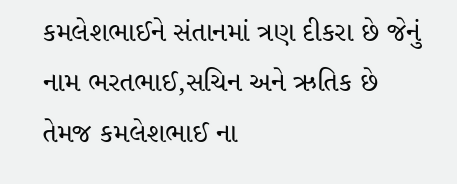કમલેશભાઈને સંતાનમાં ત્રણ દીકરા છે જેનું નામ ભરતભાઈ,સચિન અને ઋતિક છે તેમજ કમલેશભાઈ ના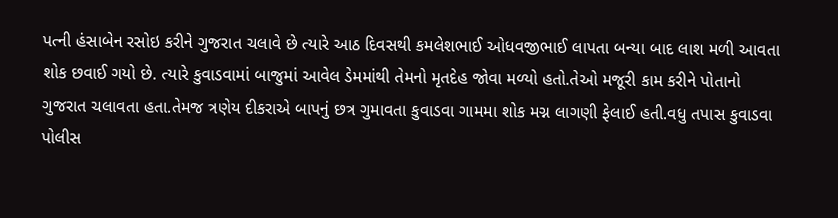પત્ની હંસાબેન રસોઇ કરીને ગુજરાત ચલાવે છે ત્યારે આઠ દિવસથી કમલેશભાઈ ઓધવજીભાઈ લાપતા બન્યા બાદ લાશ મળી આવતા શોક છવાઈ ગયો છે. ત્યારે કુવાડવામાં બાજુમાં આવેલ ડેમમાંથી તેમનો મૃતદેહ જોવા મળ્યો હતો.તેઓ મજૂરી કામ કરીને પોતાનો ગુજરાત ચલાવતા હતા.તેમજ ત્રણેય દીકરાએ બાપનું છત્ર ગુમાવતા કુવાડવા ગામમા શોક મગ્ન લાગણી ફેલાઈ હતી.વધુ તપાસ કુવાડવા પોલીસ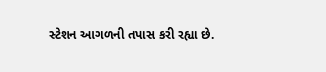સ્ટેશન આગળની તપાસ કરી રહ્યા છે.